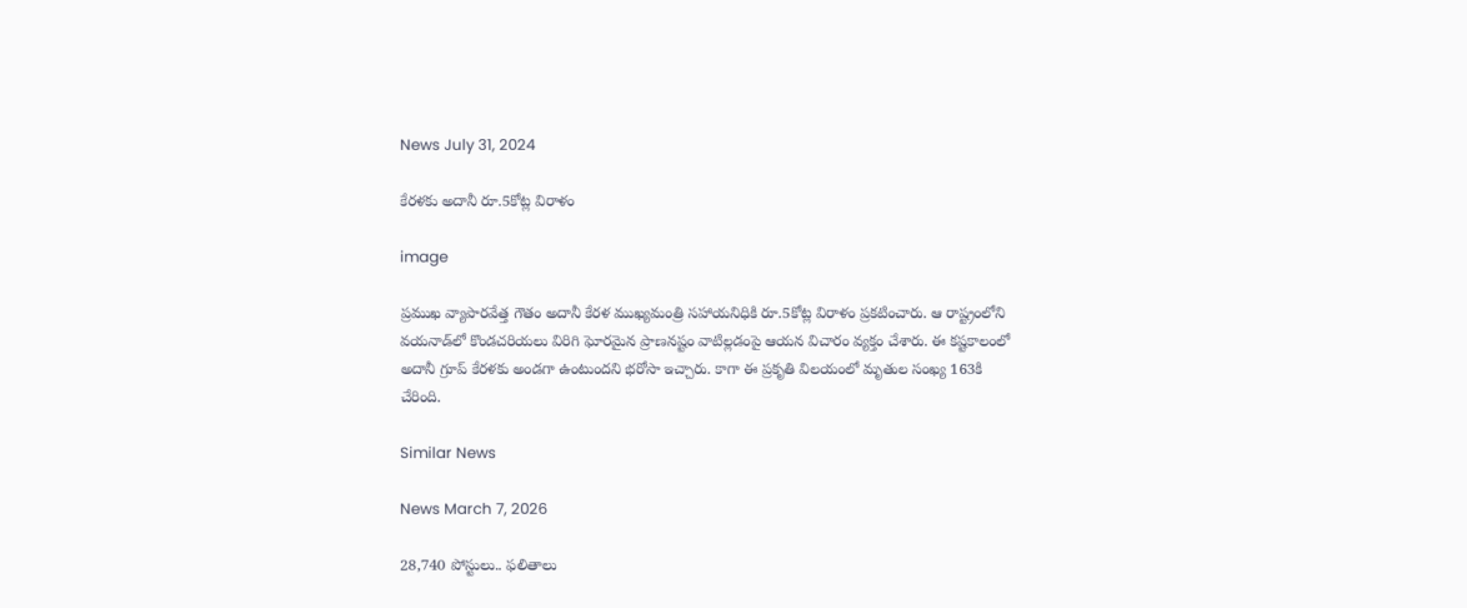News July 31, 2024

కేరళకు అదానీ రూ.5కోట్ల విరాళం

image

ప్రముఖ వ్యాపారవేత్త గౌతం అదానీ కేరళ ముఖ్యమంత్రి సహాయనిధికి రూ.5కోట్ల విరాళం ప్రకటించారు. ఆ రాష్ట్రంలోని వయనాడ్‌లో కొండచరియలు విరిగి ఘోరమైన ప్రాణనష్టం వాటిల్లడంపై ఆయన విచారం వ్యక్తం చేశారు. ఈ కష్టకాలంలో అదానీ గ్రూప్ కేరళకు అండగా ఉంటుందని భరోసా ఇచ్చారు. కాగా ఈ ప్రకృతి విలయంలో మృతుల సంఖ్య 163కి చేరింది.

Similar News

News March 7, 2026

28,740 పోస్టులు.. ఫలితాలు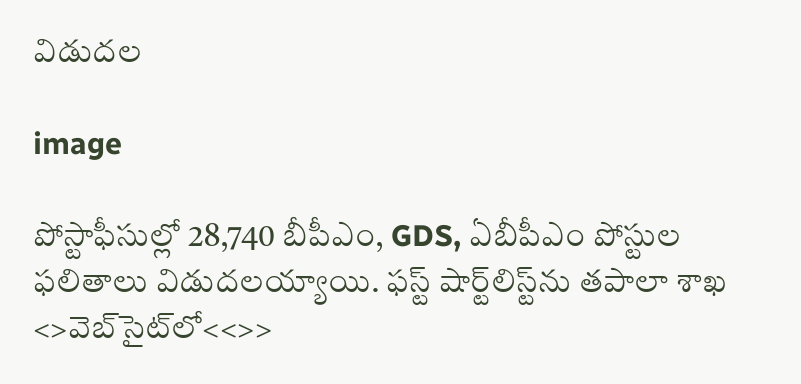విడుదల

image

పోస్టాఫీసుల్లో 28,740 బీపీఎం, GDS, ఏబీపీఎం పోస్టుల ఫలితాలు విడుదలయ్యాయి. ఫస్ట్ షార్ట్‌లిస్ట్‌ను తపాలా శాఖ <>వెబ్‌సైట్‌లో<<>>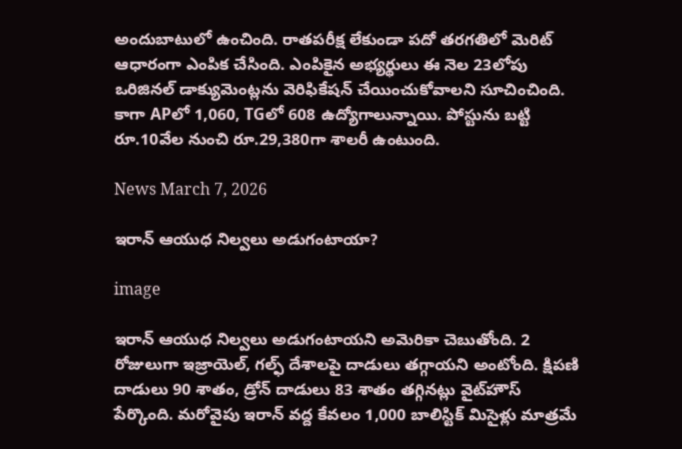అందుబాటులో ఉంచింది. రాతపరీక్ష లేకుండా పదో తరగతిలో మెరిట్ ఆధారంగా ఎంపిక చేసింది. ఎంపికైన అభ్యర్థులు ఈ నెల 23లోపు ఒరిజినల్ డాక్యుమెంట్లను వెరిఫికేషన్ చేయించుకోవాలని సూచించింది. కాగా APలో 1,060, TGలో 608 ఉద్యోగాలున్నాయి. పోస్టును బట్టి రూ.10వేల నుంచి రూ.29,380గా శాలరీ ఉంటుంది.

News March 7, 2026

ఇరాన్ ఆయుధ నిల్వలు అడుగంటాయా?

image

ఇరాన్ ఆయుధ నిల్వలు అడుగంటాయని అమెరికా చెబుతోంది. 2 రోజులుగా ఇజ్రాయెల్, గల్ఫ్ దేశాలపై దాడులు తగ్గాయని అంటోంది. క్షిపణి దాడులు 90 శాతం, డ్రోన్ దాడులు 83 శాతం తగ్గినట్లు వైట్‌హౌస్ పేర్కొంది. మరోవైపు ఇరాన్ వద్ద కేవలం 1,000 బాలిస్టిక్ మిసైళ్లు మాత్రమే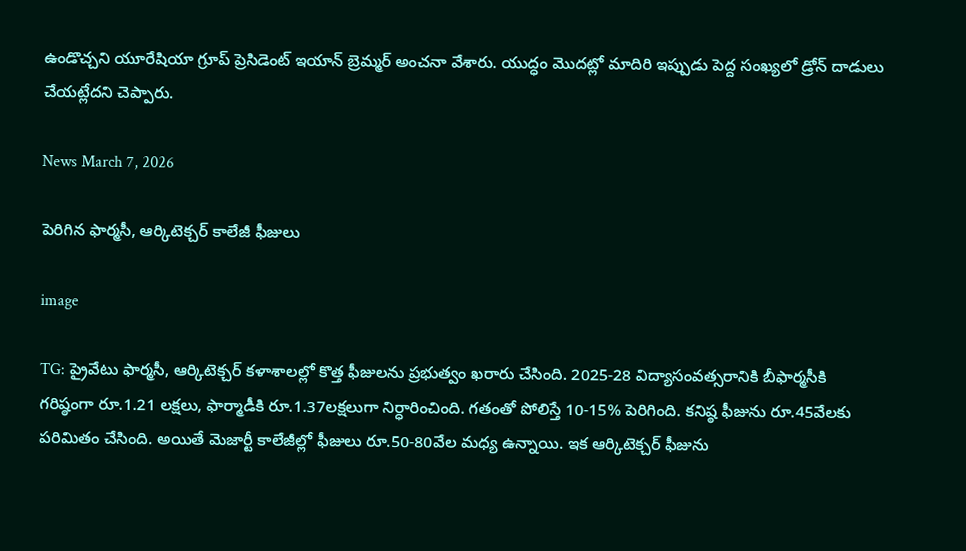ఉండొచ్చని యూరేషియా గ్రూప్ ప్రెసిడెంట్ ఇయాన్ బ్రెమ్మర్ అంచనా వేశారు. యుద్ధం మొదట్లో మాదిరి ఇప్పుడు పెద్ద సంఖ్యలో డ్రోన్ దాడులు చేయట్లేదని చెప్పారు.

News March 7, 2026

పెరిగిన ఫార్మసీ, ఆర్కిటెక్చర్ కాలేజీ ఫీజులు

image

TG: ప్రైవేటు ఫార్మసీ, ఆర్కిటెక్చర్ కళాశాలల్లో కొత్త ఫీజులను ప్రభుత్వం ఖరారు చేసింది. 2025-28 విద్యాసంవత్సరానికి బీఫార్మసీకి గరిష్ఠంగా రూ.1.21 లక్షలు, ఫార్మాడీకి రూ.1.37లక్షలుగా నిర్ధారించింది. గతంతో పోలిస్తే 10-15% పెరిగింది. కనిష్ఠ ఫీజును రూ.45వేలకు పరిమితం చేసింది. అయితే మెజార్టీ కాలేజీల్లో ఫీజులు రూ.50-80వేల మధ్య ఉన్నాయి. ఇక ఆర్కిటెక్చర్ ఫీజును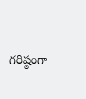గరిష్ఠంగా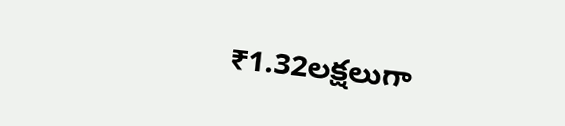₹1.32లక్షలుగా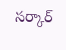సర్కార్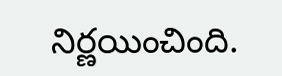నిర్ణయించింది.